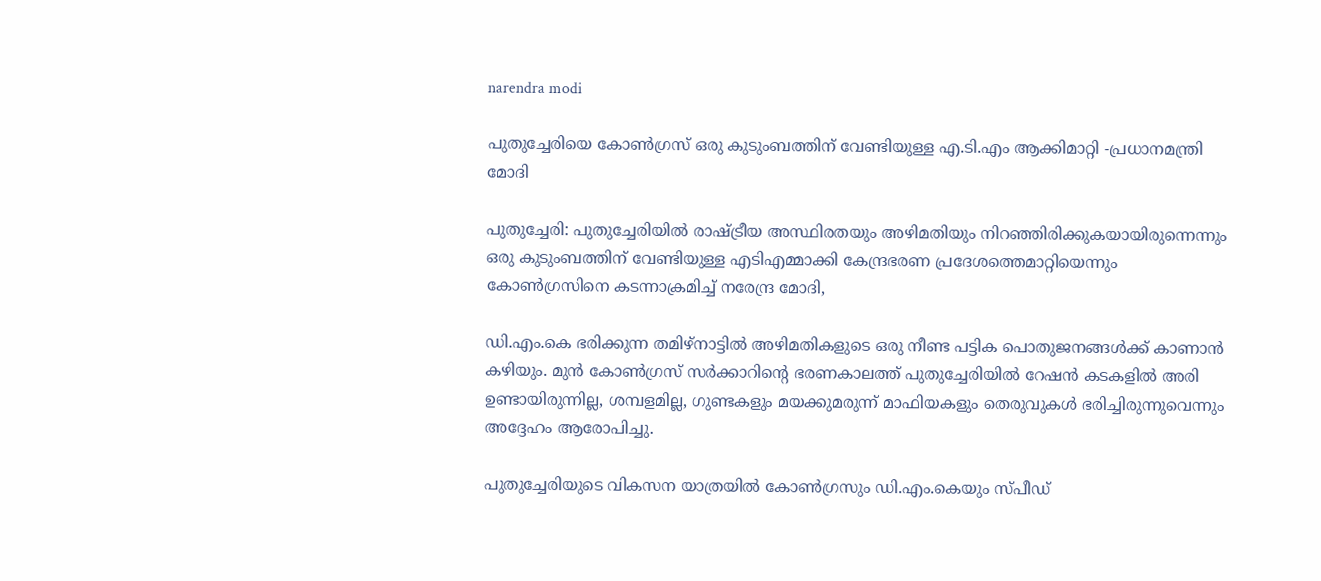narendra modi

പുതുച്ചേരിയെ കോൺഗ്രസ് ഒരു കുടുംബത്തിന് വേണ്ടിയുള്ള എ.ടി.എം ആക്കിമാറ്റി -പ്രധാനമന്ത്രി മോദി

പുതുച്ചേരി: പുതുച്ചേരിയിൽ രാഷ്ട്രീയ അസ്ഥിരതയും അഴിമതിയും നിറഞ്ഞിരിക്കുകയായിരുന്നെന്നും ഒരു കുടുംബത്തിന് വേണ്ടിയുള്ള എടിഎമ്മാക്കി കേന്ദ്രഭരണ പ്രദേശത്തെമാറ്റിയെന്നും കോൺഗ്രസിനെ കടന്നാക്രമിച്ച് നരേന്ദ്ര മോദി,

ഡി.എം.കെ ഭരിക്കുന്ന തമിഴ്‌നാട്ടിൽ അഴിമതികളുടെ ഒരു നീണ്ട പട്ടിക പൊതുജനങ്ങൾക്ക് കാണാൻ കഴിയും. മുൻ കോൺഗ്രസ് സർക്കാറിന്‍റെ ഭരണകാലത്ത് പുതുച്ചേരിയിൽ റേഷൻ കടകളിൽ അരി ഉണ്ടായിരുന്നില്ല, ശമ്പളമില്ല, ഗുണ്ടകളും മയക്കുമരുന്ന് മാഫിയകളും തെരുവുകൾ ഭരിച്ചിരുന്നുവെന്നും അദ്ദേഹം ആരോപിച്ചു.

പുതുച്ചേരിയുടെ വികസന യാത്രയിൽ കോൺഗ്രസും ഡി.എം.കെയും സ്പീഡ്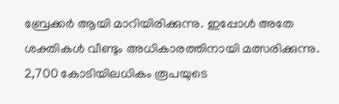ബ്രേക്കർ ആയി മാറിയിരിക്കുന്നു. ഇപ്പോൾ അതേ ശക്തികൾ വീണ്ടും അധികാരത്തിനായി മത്സരിക്കുന്നു. 2,700 കോടിയിലധികം രൂപയുടെ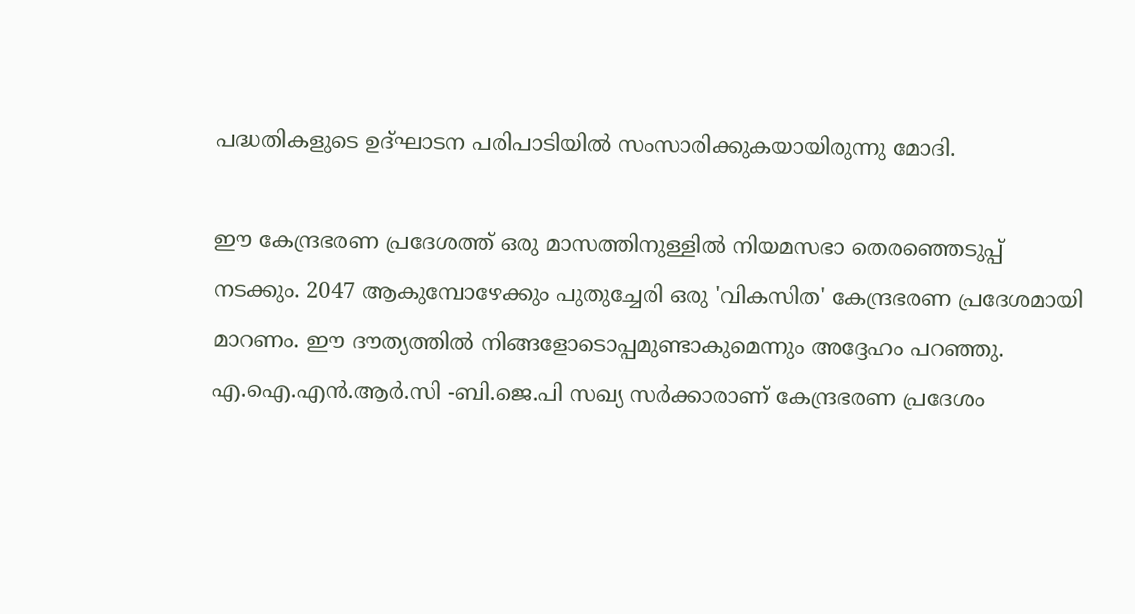പദ്ധതികളുടെ ഉദ്ഘാടന പരിപാടിയിൽ സംസാരിക്കുകയായിരുന്നു മോദി.

ഈ കേന്ദ്രഭരണ പ്രദേശത്ത് ഒരു മാസത്തിനുള്ളിൽ നിയമസഭാ തെരഞ്ഞെടുപ്പ് നടക്കും. 2047 ആകുമ്പോഴേക്കും പുതുച്ചേരി ഒരു 'വികസിത' കേന്ദ്രഭരണ പ്രദേശമായി മാറണം. ഈ ദൗത്യത്തിൽ നിങ്ങളോടൊപ്പമുണ്ടാകുമെന്നും അദ്ദേഹം പറഞ്ഞു. എ.ഐ.എൻ.ആർ.സി -ബി.ജെ.പി സഖ്യ സർക്കാരാണ് കേന്ദ്രഭരണ പ്രദേശം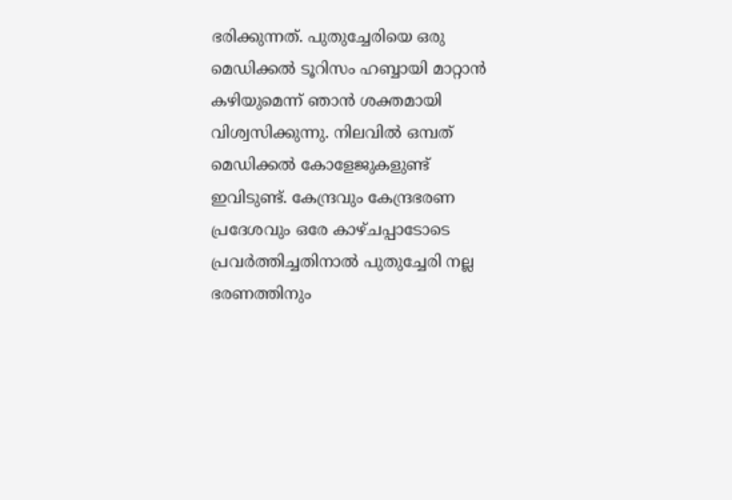ഭരിക്കുന്നത്. പുതുച്ചേരിയെ ഒരു മെഡിക്കൽ ടൂറിസം ഹബ്ബായി മാറ്റാൻ കഴിയുമെന്ന് ഞാൻ ശക്തമായി വിശ്വസിക്കുന്നു. നിലവിൽ ഒമ്പത് മെഡിക്കൽ കോളേജുകളുണ്ട് ഇവിടുണ്ട്. കേന്ദ്രവും കേന്ദ്രഭരണ പ്രദേശവും ഒരേ കാഴ്ചപ്പാടോടെ പ്രവർത്തിച്ചതിനാൽ പുതുച്ചേരി നല്ല ഭരണത്തിനും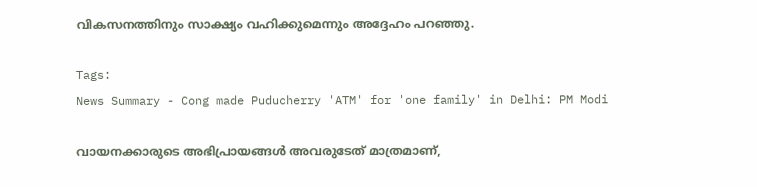വികസനത്തിനും സാക്ഷ്യം വഹിക്കുമെന്നും അദ്ദേഹം പറഞ്ഞു.

Tags:
News Summary - Cong made Puducherry 'ATM' for 'one family' in Delhi: PM Modi

വായനക്കാരുടെ അഭിപ്രായങ്ങള്‍ അവരുടേത് മാത്രമാണ്,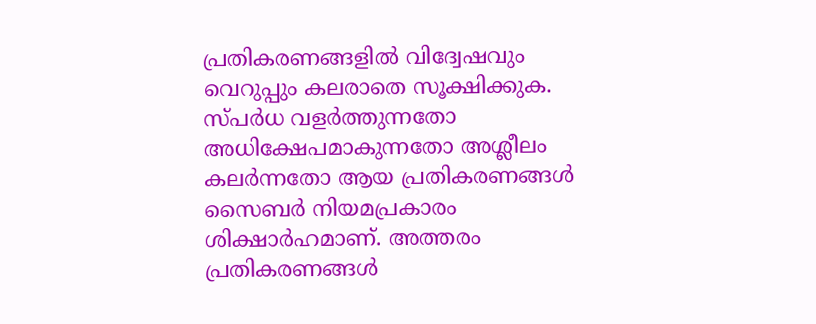പ്രതികരണങ്ങളിൽ വിദ്വേഷവും വെറുപ്പും കലരാതെ സൂക്ഷിക്കുക. സ്പർധ വളർത്തുന്നതോ അധിക്ഷേപമാകുന്നതോ അശ്ലീലം കലർന്നതോ ആയ പ്രതികരണങ്ങൾ സൈബർ നിയമപ്രകാരം ശിക്ഷാർഹമാണ്. അത്തരം പ്രതികരണങ്ങൾ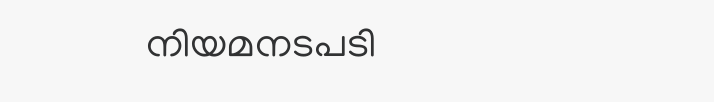നിയമനടപടി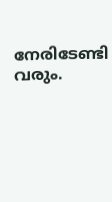നേരിടേണ്ടി വരും.